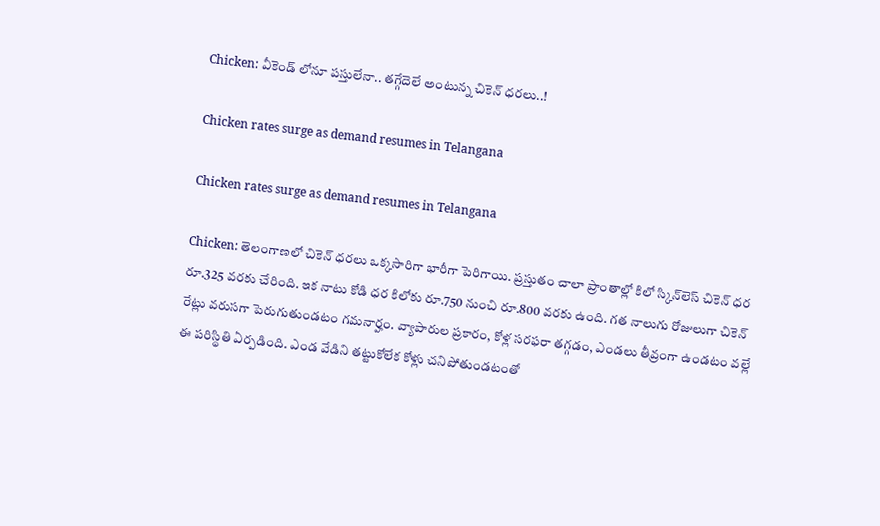Chicken: వీకెండ్ లోనూ పస్తులేనా.. తగ్గేదెలే అంటున్న చికెన్ ధరలు..!

Chicken rates surge as demand resumes in Telangana

Chicken rates surge as demand resumes in Telangana

Chicken: తెలంగాణలో చికెన్ ధరలు ఒక్కసారిగా భారీగా పెరిగాయి. ప్రస్తుతం చాలా ప్రాంతాల్లో కిలో స్కిన్‌లెస్ చికెన్ ధర రూ.325 వరకు చేరింది. ఇక నాటు కోడి ధర కిలోకు రూ.750 నుంచి రూ.800 వరకు ఉంది. గత నాలుగు రోజులుగా చికెన్ రేట్లు వరుసగా పెరుగుతుండటం గమనార్హం. వ్యాపారుల ప్రకారం, కోళ్ల సరఫరా తగ్గడం, ఎండలు తీవ్రంగా ఉండటం వల్లే ఈ పరిస్థితి ఏర్పడింది. ఎండ వేడిని తట్టుకోలేక కోళ్లు చనిపోతుండటంతో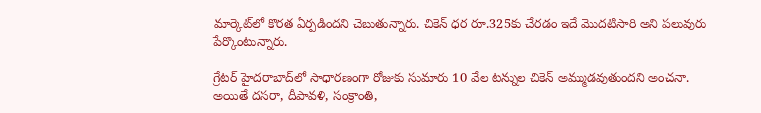మార్కెట్‌లో కొరత ఏర్పడిందని చెబుతున్నారు. చికెన్ ధర రూ.325కు చేరడం ఇదే మొదటిసారి అని పలువురు పేర్కొంటున్నారు.

గ్రేటర్ హైదరాబాద్‌లో సాధారణంగా రోజుకు సుమారు 10 వేల టన్నుల చికెన్ అమ్ముడవుతుందని అంచనా. అయితే దసరా, దీపావళి, సంక్రాంతి,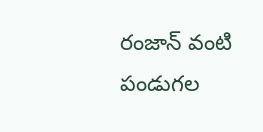రంజాన్ వంటి పండుగల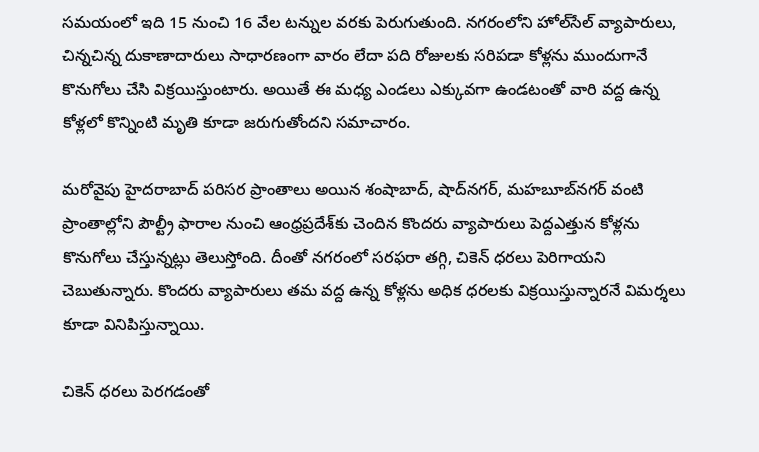సమయంలో ఇది 15 నుంచి 16 వేల టన్నుల వరకు పెరుగుతుంది. నగరంలోని హోల్‌సేల్ వ్యాపారులు, చిన్నచిన్న దుకాణాదారులు సాధారణంగా వారం లేదా పది రోజులకు సరిపడా కోళ్లను ముందుగానే కొనుగోలు చేసి విక్రయిస్తుంటారు. అయితే ఈ మధ్య ఎండలు ఎక్కువగా ఉండటంతో వారి వద్ద ఉన్న కోళ్లలో కొన్నింటి మృతి కూడా జరుగుతోందని సమాచారం.

మరోవైపు హైదరాబాద్ పరిసర ప్రాంతాలు అయిన శంషాబాద్, షాద్‌నగర్, మహబూబ్‌నగర్ వంటి ప్రాంతాల్లోని పౌల్ట్రీ ఫారాల నుంచి ఆంధ్రప్రదేశ్‌కు చెందిన కొందరు వ్యాపారులు పెద్దఎత్తున కోళ్లను కొనుగోలు చేస్తున్నట్లు తెలుస్తోంది. దీంతో నగరంలో సరఫరా తగ్గి, చికెన్ ధరలు పెరిగాయని చెబుతున్నారు. కొందరు వ్యాపారులు తమ వద్ద ఉన్న కోళ్లను అధిక ధరలకు విక్రయిస్తున్నారనే విమర్శలు కూడా వినిపిస్తున్నాయి.

చికెన్ ధరలు పెరగడంతో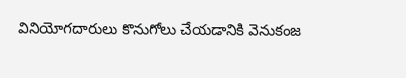వినియోగదారులు కొనుగోలు చేయడానికి వెనుకంజ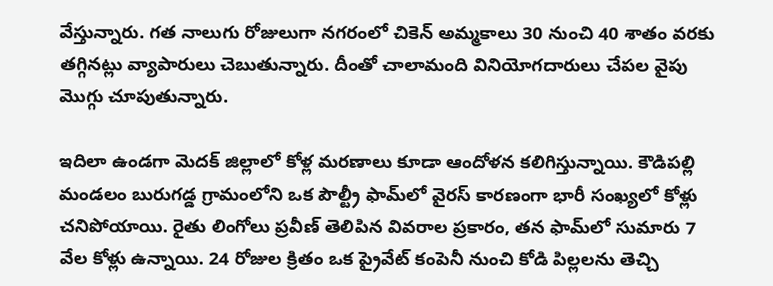వేస్తున్నారు. గత నాలుగు రోజులుగా నగరంలో చికెన్ అమ్మకాలు 30 నుంచి 40 శాతం వరకు తగ్గినట్లు వ్యాపారులు చెబుతున్నారు. దీంతో చాలామంది వినియోగదారులు చేపల వైపు మొగ్గు చూపుతున్నారు.

ఇదిలా ఉండగా మెదక్ జిల్లాలో కోళ్ల మరణాలు కూడా ఆందోళన కలిగిస్తున్నాయి. కౌడిపల్లి మండలం బురుగడ్డ గ్రామంలోని ఒక పౌల్ట్రీ ఫామ్‌లో వైరస్ కారణంగా భారీ సంఖ్యలో కోళ్లు చనిపోయాయి. రైతు లింగోలు ప్రవీణ్ తెలిపిన వివరాల ప్రకారం, తన ఫామ్‌లో సుమారు 7 వేల కోళ్లు ఉన్నాయి. 24 రోజుల క్రితం ఒక ప్రైవేట్ కంపెనీ నుంచి కోడి పిల్లలను తెచ్చి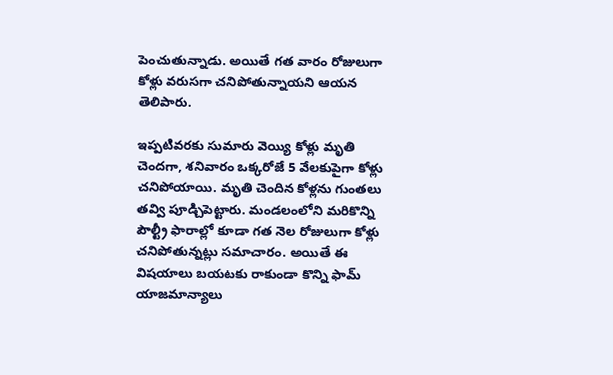పెంచుతున్నాడు. అయితే గత వారం రోజులుగా కోళ్లు వరుసగా చనిపోతున్నాయని ఆయన తెలిపారు.

ఇప్పటివరకు సుమారు వెయ్యి కోళ్లు మృతి చెందగా, శనివారం ఒక్కరోజే 5 వేలకుపైగా కోళ్లు చనిపోయాయి. మృతి చెందిన కోళ్లను గుంతలు తవ్వి పూడ్చిపెట్టారు. మండలంలోని మరికొన్ని పౌల్ట్రీ ఫారాల్లో కూడా గత నెల రోజులుగా కోళ్లు చనిపోతున్నట్లు సమాచారం. అయితే ఈ విషయాలు బయటకు రాకుండా కొన్ని ఫామ్ యాజమాన్యాలు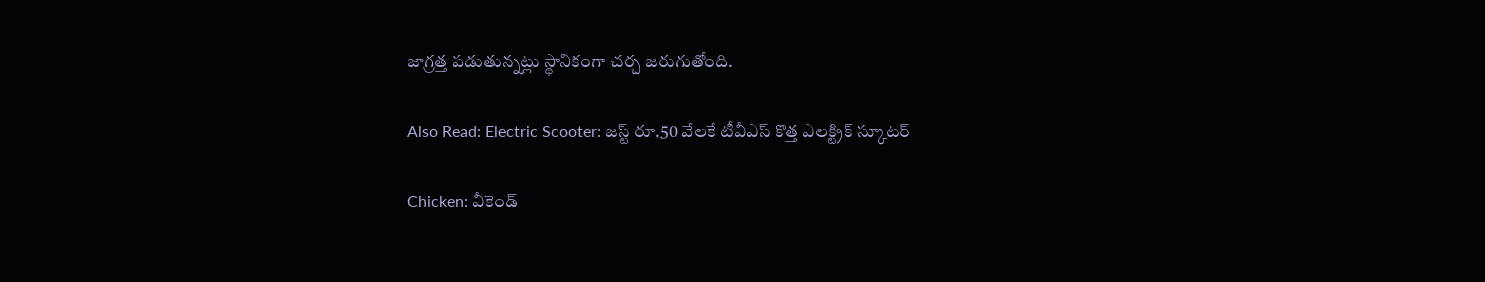జాగ్రత్త పడుతున్నట్లు స్థానికంగా చర్చ జరుగుతోంది.

Also Read: Electric Scooter: జస్ట్ రూ.50 వేలకే టీవీఎస్ కొత్త ఎలక్ట్రిక్ స్కూటర్

Chicken: వీకెండ్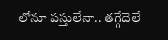లోనూ పస్తులేనా.. తగ్గేదెలే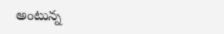అంటున్న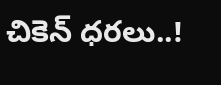చికెన్ ధరలు..!